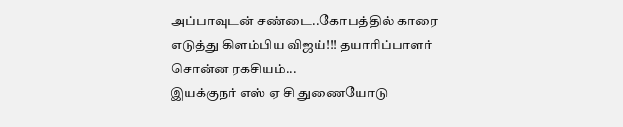அப்பாவுடன் சண்டை..கோபத்தில் காரை எடுத்து கிளம்பிய விஜய்!!! தயாரிப்பாளர் சொன்ன ரகசியம்...
இயக்குநர் எஸ் ஏ சி துணையோடு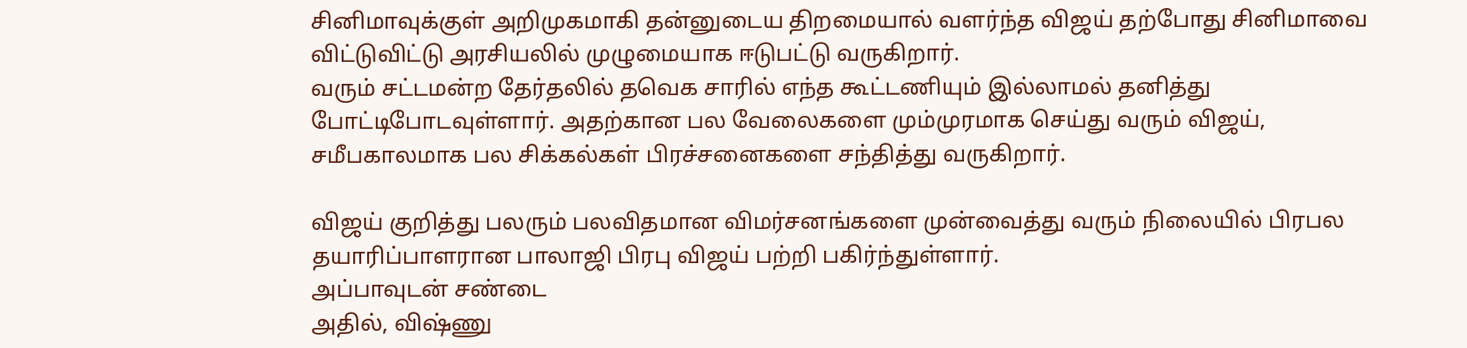சினிமாவுக்குள் அறிமுகமாகி தன்னுடைய திறமையால் வளர்ந்த விஜய் தற்போது சினிமாவை விட்டுவிட்டு அரசியலில் முழுமையாக ஈடுபட்டு வருகிறார்.
வரும் சட்டமன்ற தேர்தலில் தவெக சாரில் எந்த கூட்டணியும் இல்லாமல் தனித்து போட்டிபோடவுள்ளார். அதற்கான பல வேலைகளை மும்முரமாக செய்து வரும் விஜய், சமீபகாலமாக பல சிக்கல்கள் பிரச்சனைகளை சந்தித்து வருகிறார்.

விஜய் குறித்து பலரும் பலவிதமான விமர்சனங்களை முன்வைத்து வரும் நிலையில் பிரபல தயாரிப்பாளரான பாலாஜி பிரபு விஜய் பற்றி பகிர்ந்துள்ளார்.
அப்பாவுடன் சண்டை
அதில், விஷ்ணு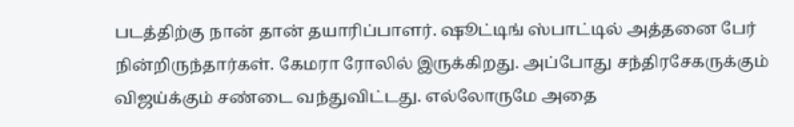படத்திற்கு நான் தான் தயாரிப்பாளர். ஷூட்டிங் ஸ்பாட்டில் அத்தனை பேர் நின்றிருந்தார்கள். கேமரா ரோலில் இருக்கிறது. அப்போது சந்திரசேகருக்கும் விஜய்க்கும் சண்டை வந்துவிட்டது. எல்லோருமே அதை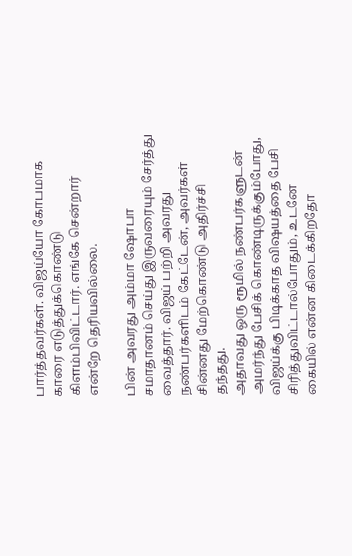பார்த்தவர்கள். விஜய்யோ கோபமாக காரை எடுத்துக்கொண்டு கிளம்பிவிட்டார். எங்கே சென்றார் என்றே தெரியவில்லை.

பின் அவரது அம்மா ஷோபா சமாதானம் செய்து இருவரையும் சேர்த்து வைத்தார். விஜய் பற்றி அவரது நண்பர்களிடம் கேட்டேன், அவர்கள் சின்னது மேற்கொண்டு அதிர்ச்சி தந்தது.
அதாவது ஒரு ரூமில் நண்பர்களுடன் அமர்ந்து பேசிக் கொண்டிருக்கும்போது, விஜய்க்கு பிடிக்காத விஷயத்தை பேசி சிரித்துவிட்டால்போதும், உடனே கையில் என்ன கிடைக்கிறதோ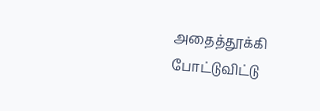அதைத்தூக்கி போட்டுவிட்டு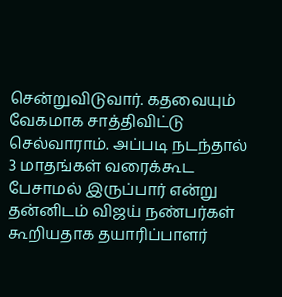சென்றுவிடுவார். கதவையும் வேகமாக சாத்திவிட்டு செல்வாராம். அப்படி நடந்தால் 3 மாதங்கள் வரைக்கூட பேசாமல் இருப்பார் என்று தன்னிடம் விஜய் நண்பர்கள் கூறியதாக தயாரிப்பாளர்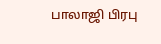பாலாஜி பிரபு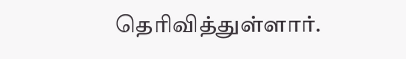தெரிவித்துள்ளார்.